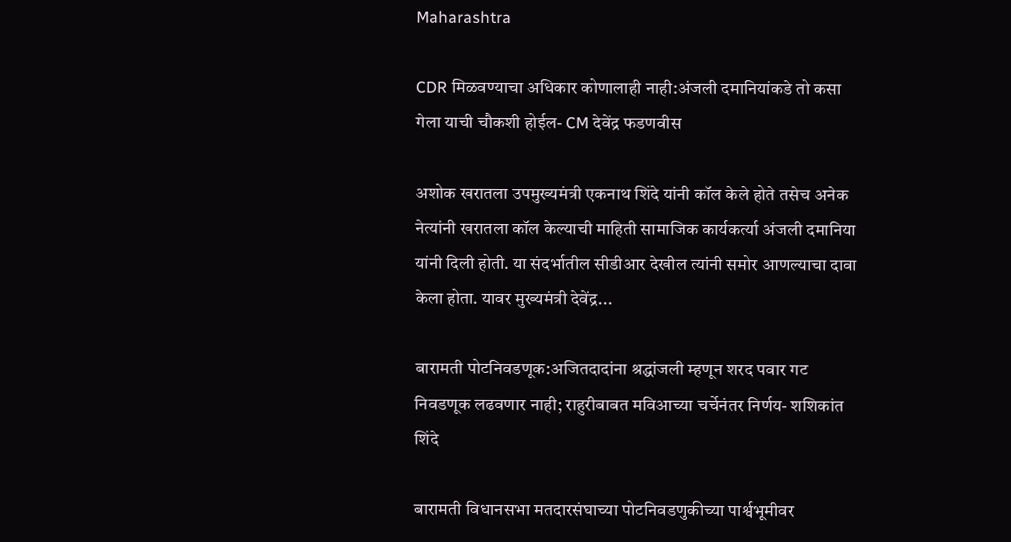Maharashtra

CDR मिळवण्याचा अधिकार कोणालाही नाही:अंजली दमानियांकडे तो कसा गेला याची चौकशी होईल- CM देवेंद्र फडणवीस

अशोक खरातला उपमुख्यमंत्री एकनाथ शिंदे यांनी कॉल केले होते तसेच अनेक नेत्यांनी खरातला कॉल केल्याची माहिती सामाजिक कार्यकर्त्या अंजली दमानिया यांनी दिली होती. या संदर्भातील सीडीआर देखील त्यांनी समोर आणल्याचा दावा केला होता. यावर मुख्यमंत्री देवेंद्र...

बारामती पोटनिवडणूक:अजितदादांना श्रद्धांजली म्हणून शरद पवार गट निवडणूक लढवणार नाही; राहुरीबाबत मविआच्या चर्चेनंतर निर्णय- शशिकांत शिंदे

बारामती विधानसभा मतदारसंघाच्या पोटनिवडणुकीच्या पार्श्वभूमीवर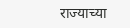राज्याच्या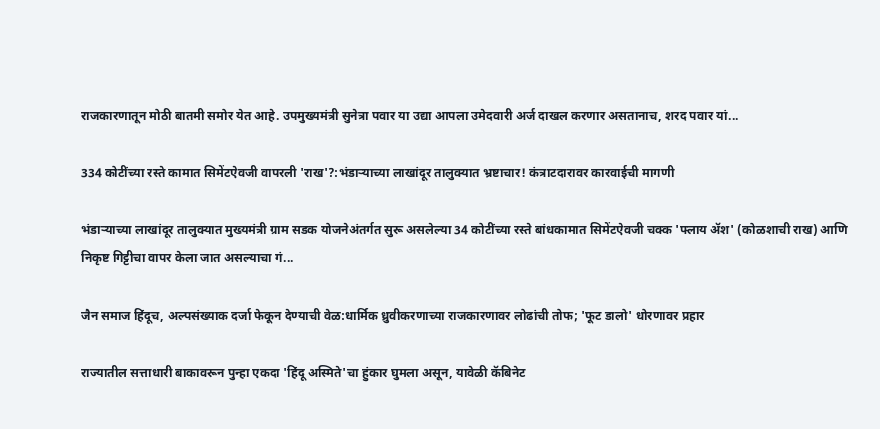राजकारणातून मोठी बातमी समोर येत आहे. उपमुख्यमंत्री सुनेत्रा पवार या उद्या आपला उमेदवारी अर्ज दाखल करणार असतानाच, शरद पवार यां...

334 कोटींच्या रस्ते कामात सिमेंटऐवजी वापरली 'राख'?:भंडाऱ्याच्या लाखांदूर तालुक्यात भ्रष्टाचार! कंत्राटदारावर कारवाईची मागणी

भंडाऱ्याच्या लाखांदूर तालुक्यात मुख्यमंत्री ग्राम सडक योजनेअंतर्गत सुरू असलेल्या 34 कोटींच्या रस्ते बांधकामात सिमेंटऐवजी चक्क 'फ्लाय ॲश' (कोळशाची राख) आणि निकृष्ट गिट्टीचा वापर केला जात असल्याचा गं...

जैन समाज हिंदूच, अल्पसंख्याक दर्जा फेकून देण्याची वेळ:धार्मिक ध्रुवीकरणाच्या राजकारणावर लोढांची तोफ; 'फूट डालो' धोरणावर प्रहार

राज्यातील सत्ताधारी बाकावरून पुन्हा एकदा 'हिंदू अस्मिते'चा हुंकार घुमला असून, यावेळी कॅबिनेट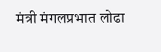मंत्री मंगलप्रभात लोढा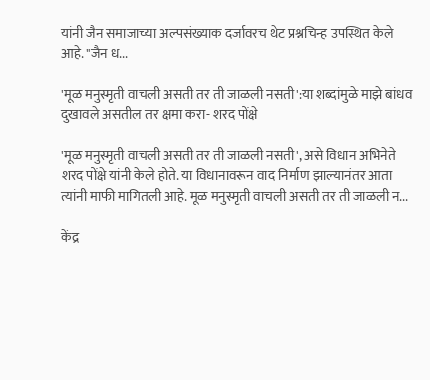यांनी जैन समाजाच्या अल्पसंख्याक दर्जावरच थेट प्रश्नचिन्ह उपस्थित केले आहे. "जैन ध...

'मूळ मनुस्मृती वाचली असती तर ती जाळली नसती':या शब्दांमुळे माझे बांधव दुखावले असतील तर क्षमा करा- शरद पोंक्षे

'मूळ मनुस्मृती वाचली असती तर ती जाळली नसती', असे विधान अभिनेते शरद पोंक्षे यांनी केले होते. या विधानावरून वाद निर्माण झाल्यानंतर आता त्यांनी माफी मागितली आहे. मूळ मनुस्मृती वाचली असती तर ती जाळली न...

केंद्र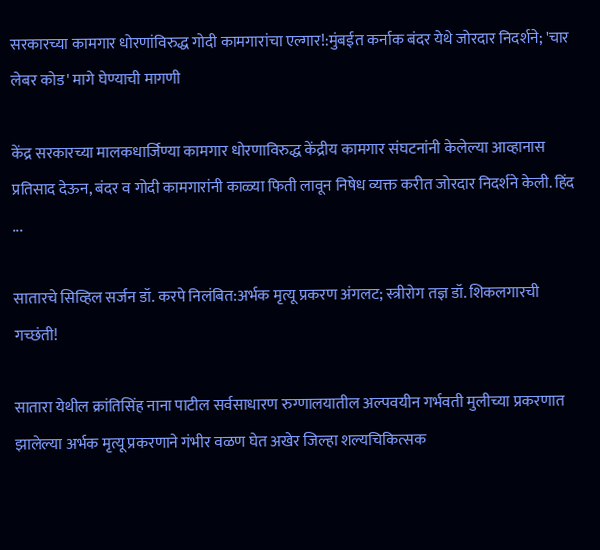सरकारच्या कामगार धोरणांविरुद्ध गोदी कामगारांचा एल्गार!:मुंबईत कर्नाक बंदर येथे जोरदार निदर्शने; 'चार लेबर कोड' मागे घेण्याची मागणी

केंद्र सरकारच्या मालकधार्जिण्या कामगार धोरणाविरुद्ध केंद्रीय कामगार संघटनांनी केलेल्या आव्हानास प्रतिसाद देऊन, बंदर व गोदी कामगारांनी काळ्या फिती लावून निषेध व्यक्त करीत जोरदार निदर्शने केली. हिंद ...

सातारचे सिव्हिल सर्जन डॉ. करपे निलंबित:अर्भक मृत्यू प्रकरण अंगलट; स्त्रीरोग तज्ञ डॉ. शिकलगारची गच्छंती!

सातारा येथील क्रांतिसिंह नाना पाटील सर्वसाधारण रुग्णालयातील अल्पवयीन गर्भवती मुलीच्या प्रकरणात झालेल्या अर्भक मृत्यू प्रकरणाने गंभीर वळण घेत अखेर जिल्हा शल्यचिकित्सक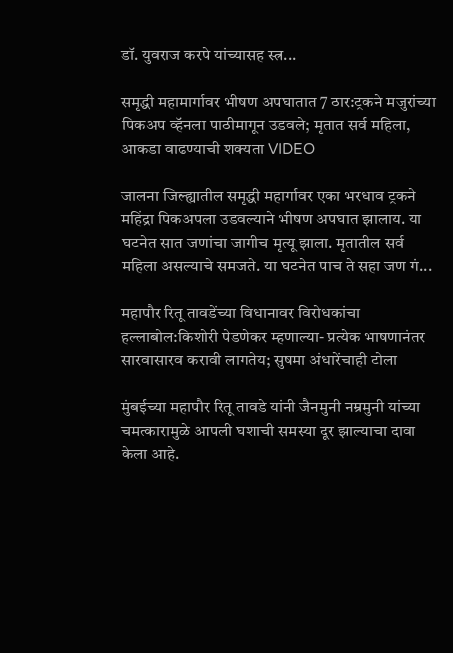डॉ. युवराज करपे यांच्यासह स्त्र...

समृद्धी महामार्गावर भीषण अपघातात 7 ठार:ट्रकने मजुरांच्या पिकअप व्हॅनला पाठीमागून उडवले; मृतात सर्व महिला, आकडा वाढण्याची शक्यता VIDEO

जालना जिल्ह्यातील समृद्धी महार्गावर एका भरधाव ट्रकने महिंद्रा पिकअपला उडवल्याने भीषण अपघात झालाय. या घटनेत सात जणांचा जागीच मृत्यू झाला. मृतातील सर्व महिला असल्याचे समजते. या घटनेत पाच ते सहा जण गं...

महापौर रितू तावडेंच्या विधानावर विरोधकांचा हल्लाबोल:किशोरी पेडणेकर म्हणाल्या- प्रत्येक भाषणानंतर सारवासारव करावी लागतेय; सुषमा अंधारेंचाही टोला

मुंबईच्या महापौर रितू तावडे यांनी जैनमुनी नम्रमुनी यांच्या चमत्कारामुळे आपली घशाची समस्या दूर झाल्याचा दावा केला आहे.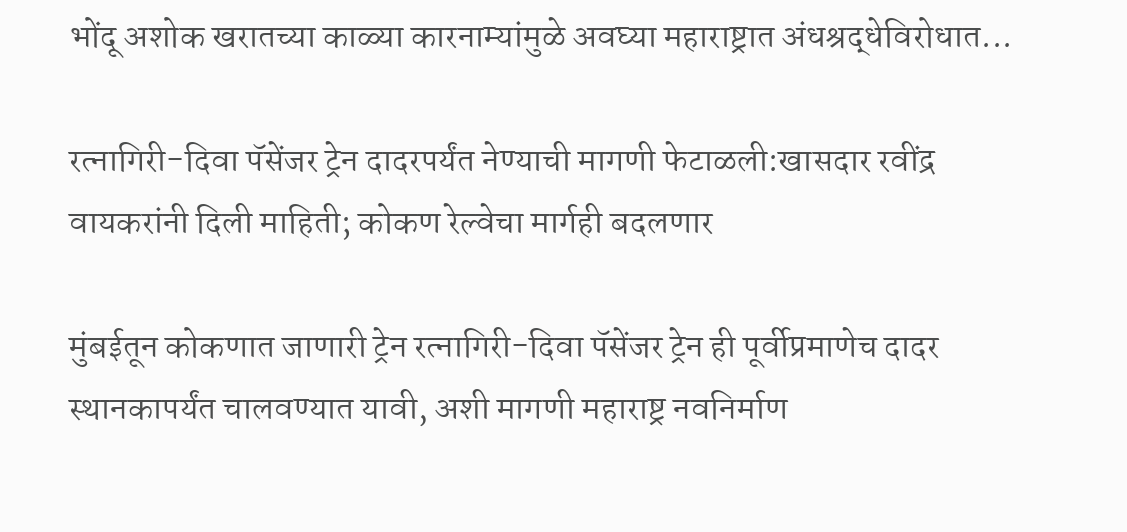भोंदू अशोक खरातच्या काळ्या कारनाम्यांमुळे अवघ्या महाराष्ट्रात अंधश्रद्धेविरोधात...

रत्नागिरी-दिवा पॅसेंजर ट्रेन दादरपर्यंत नेण्याची मागणी फेटाळली:खासदार रवींद्र वायकरांनी दिली माहिती; कोकण रेल्वेचा मार्गही बदलणार

मुंबईतून कोकणात जाणारी ट्रेन रत्नागिरी-दिवा पॅसेंजर ट्रेन ही पूर्वीप्रमाणेच दादर स्थानकापर्यंत चालवण्यात यावी, अशी मागणी महाराष्ट्र नवनिर्माण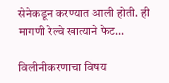सेनेकडून करण्यात आली होती. ही मागणी रेल्वे खात्याने फेट...

विलीनीकरणाचा विषय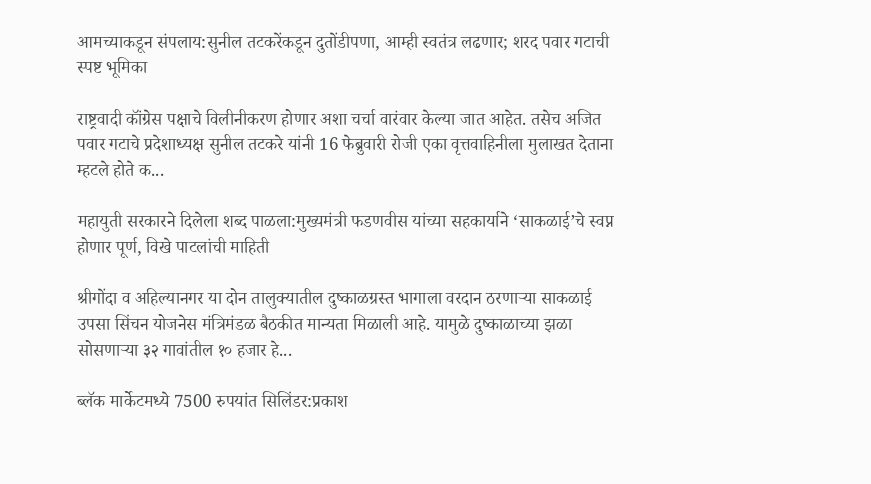आमच्याकडून संपलाय:सुनील तटकरेंकडून दुतोंडीपणा, आम्ही स्वतंत्र लढणार; शरद पवार गटाची स्पष्ट भूमिका

राष्ट्रवादी कॉंग्रेस पक्षाचे विलीनीकरण होणार अशा चर्चा वारंवार केल्या जात आहेत. तसेच अजित पवार गटाचे प्रदेशाध्यक्ष सुनील तटकरे यांनी 16 फेब्रुवारी रोजी एका वृत्तवाहिनीला मुलाखत देताना म्हटले होते क...

महायुती सरकारने दिलेला शब्द पाळला:मुख्यमंत्री फडणवीस यांच्या सहकार्याने ‘साकळाई’चे स्वप्न होणार पूर्ण, विखे पाटलांची माहिती

श्रीगोंदा व अहिल्यानगर या दोन तालुक्यातील दुष्काळग्रस्त भागाला वरदान ठरणाऱ्या साकळाई उपसा सिंचन योजनेस मंत्रिमंडळ बैठकीत मान्यता मिळाली आहे. यामुळे दुष्काळाच्या झळा सोसणाऱ्या ३२ गावांतील १० हजार हे...

ब्लॅक मार्केटमध्ये 7500 रुपयांत सिलिंडर:प्रकाश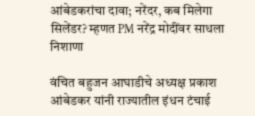आंबेडकरांचा दावा; नरेंदर, कब मिलेगा सिलेंडर? म्हणत PM नरेंद्र मोदींवर साधला निशाणा

वंचित बहुजन आघाडीचे अध्यक्ष प्रकाश आंबेडकर यांनी राज्यातील इंधन टंचाई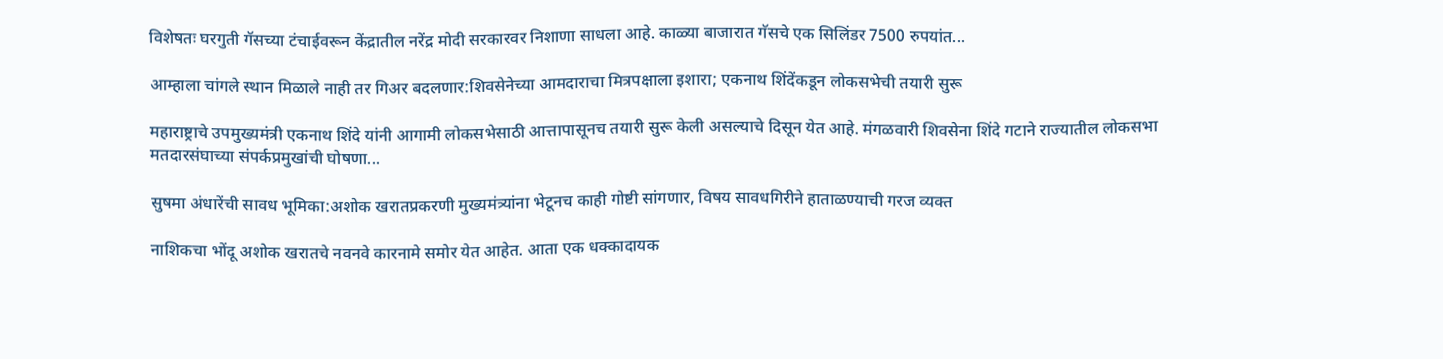विशेषतः घरगुती गॅसच्या टंचाईवरून केंद्रातील नरेंद्र मोदी सरकारवर निशाणा साधला आहे. काळ्या बाजारात गॅसचे एक सिलिंडर 7500 रुपयांत...

आम्हाला चांगले स्थान मिळाले नाही तर गिअर बदलणार:शिवसेनेच्या आमदाराचा मित्रपक्षाला इशारा; एकनाथ शिंदेंकडून लोकसभेची तयारी सुरू

महाराष्ट्राचे उपमुख्यमंत्री एकनाथ शिंदे यांनी आगामी लोकसभेसाठी आत्तापासूनच तयारी सुरू केली असल्याचे दिसून येत आहे. मंगळवारी शिवसेना शिंदे गटाने राज्यातील लोकसभा मतदारसंघाच्या संपर्कप्रमुखांची घोषणा...

सुषमा अंधारेंची सावध भूमिका:अशोक खरातप्रकरणी मुख्यमंत्र्यांना भेटूनच काही गोष्टी सांगणार, विषय सावधगिरीने हाताळण्याची गरज व्यक्त

नाशिकचा भोंदू अशोक खरातचे नवनवे कारनामे समोर येत आहेत. आता एक धक्कादायक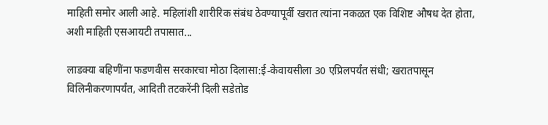माहिती समोर आली आहे. महिलांशी शारीरिक संबंध ठेवण्यापूर्वी खरात त्यांना नकळत एक विशिष्ट औषध देत होता, अशी माहिती एसआयटी तपासात...

लाडक्या बहिणींना फडणवीस सरकारचा मोठा दिलासा:ई-केवायसीला 30 एप्रिलपर्यंत संधी; खरातपासून विलिनीकरणापर्यंत, आदिती तटकरेंनी दिली सडेतोड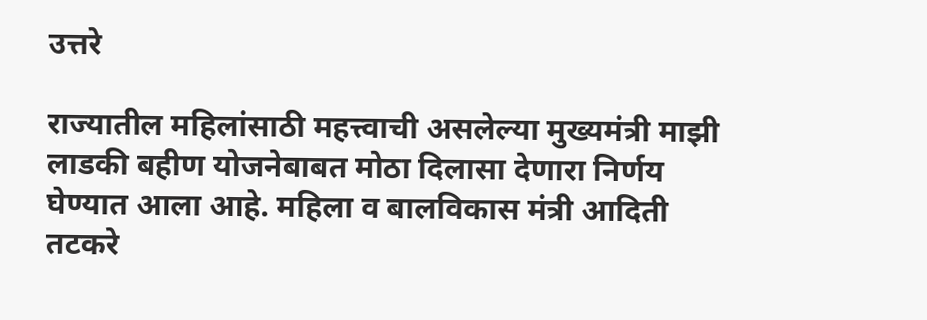उत्तरे

राज्यातील महिलांसाठी महत्त्वाची असलेल्या मुख्यमंत्री माझी लाडकी बहीण योजनेबाबत मोठा दिलासा देणारा निर्णय घेण्यात आला आहे. महिला व बालविकास मंत्री आदिती तटकरे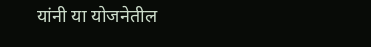यांनी या योजनेतील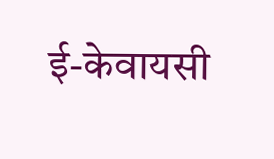ई-केवायसी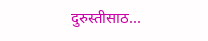दुरुस्तीसाठ...